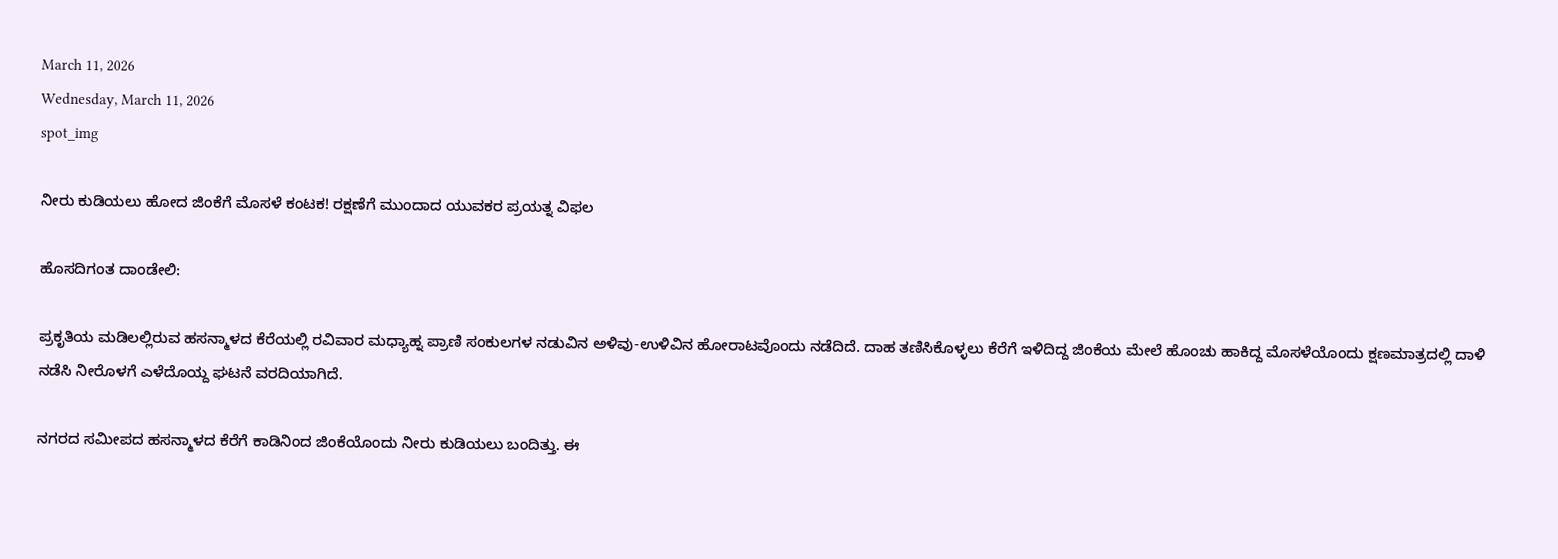March 11, 2026
Wednesday, March 11, 2026
spot_img

ನೀರು ಕುಡಿಯಲು ಹೋದ ಜಿಂಕೆಗೆ ಮೊಸಳೆ ಕಂಟಕ! ರಕ್ಷಣೆಗೆ ಮುಂದಾದ ಯುವಕರ ಪ್ರಯತ್ನ ವಿಫಲ

ಹೊಸದಿಗಂತ ದಾಂಡೇಲಿ:

ಪ್ರಕೃತಿಯ ಮಡಿಲಲ್ಲಿರುವ ಹಸನ್ಮಾಳದ ಕೆರೆಯಲ್ಲಿ ರವಿವಾರ ಮಧ್ಯಾಹ್ನ ಪ್ರಾಣಿ ಸಂಕುಲಗಳ ನಡುವಿನ ಅಳಿವು-ಉಳಿವಿನ ಹೋರಾಟವೊಂದು ನಡೆದಿದೆ. ದಾಹ ತಣಿಸಿಕೊಳ್ಳಲು ಕೆರೆಗೆ ಇಳಿದಿದ್ದ ಜಿಂಕೆಯ ಮೇಲೆ ಹೊಂಚು ಹಾಕಿದ್ದ ಮೊಸಳೆಯೊಂದು ಕ್ಷಣಮಾತ್ರದಲ್ಲಿ ದಾಳಿ ನಡೆಸಿ ನೀರೊಳಗೆ ಎಳೆದೊಯ್ದ ಘಟನೆ ವರದಿಯಾಗಿದೆ.

ನಗರದ ಸಮೀಪದ ಹಸನ್ಮಾಳದ ಕೆರೆಗೆ ಕಾಡಿನಿಂದ ಜಿಂಕೆಯೊಂದು ನೀರು ಕುಡಿಯಲು ಬಂದಿತ್ತು. ಈ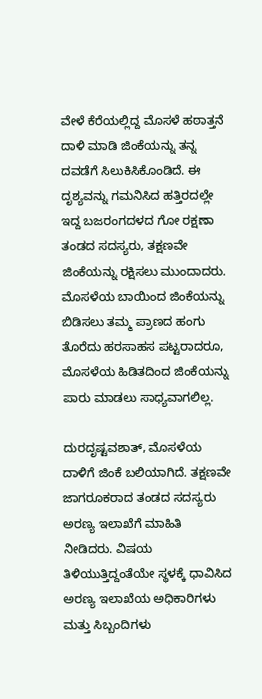ವೇಳೆ ಕೆರೆಯಲ್ಲಿದ್ದ ಮೊಸಳೆ ಹಠಾತ್ತನೆ ದಾಳಿ ಮಾಡಿ ಜಿಂಕೆಯನ್ನು ತನ್ನ ದವಡೆಗೆ ಸಿಲುಕಿಸಿಕೊಂಡಿದೆ. ಈ ದೃಶ್ಯವನ್ನು ಗಮನಿಸಿದ ಹತ್ತಿರದಲ್ಲೇ ಇದ್ದ ಬಜರಂಗದಳದ ಗೋ ರಕ್ಷಣಾ ತಂಡದ ಸದಸ್ಯರು, ತಕ್ಷಣವೇ ಜಿಂಕೆಯನ್ನು ರಕ್ಷಿಸಲು ಮುಂದಾದರು. ಮೊಸಳೆಯ ಬಾಯಿಂದ ಜಿಂಕೆಯನ್ನು ಬಿಡಿಸಲು ತಮ್ಮ ಪ್ರಾಣದ ಹಂಗು ತೊರೆದು ಹರಸಾಹಸ ಪಟ್ಟರಾದರೂ, ಮೊಸಳೆಯ ಹಿಡಿತದಿಂದ ಜಿಂಕೆಯನ್ನು ಪಾರು ಮಾಡಲು ಸಾಧ್ಯವಾಗಲಿಲ್ಲ.

ದುರದೃಷ್ಟವಶಾತ್, ಮೊಸಳೆಯ ದಾಳಿಗೆ ಜಿಂಕೆ ಬಲಿಯಾಗಿದೆ. ತಕ್ಷಣವೇ ಜಾಗರೂಕರಾದ ತಂಡದ ಸದಸ್ಯರು ಅರಣ್ಯ ಇಲಾಖೆಗೆ ಮಾಹಿತಿ ನೀಡಿದರು. ವಿಷಯ ತಿಳಿಯುತ್ತಿದ್ದಂತೆಯೇ ಸ್ಥಳಕ್ಕೆ ಧಾವಿಸಿದ ಅರಣ್ಯ ಇಲಾಖೆಯ ಅಧಿಕಾರಿಗಳು ಮತ್ತು ಸಿಬ್ಬಂದಿಗಳು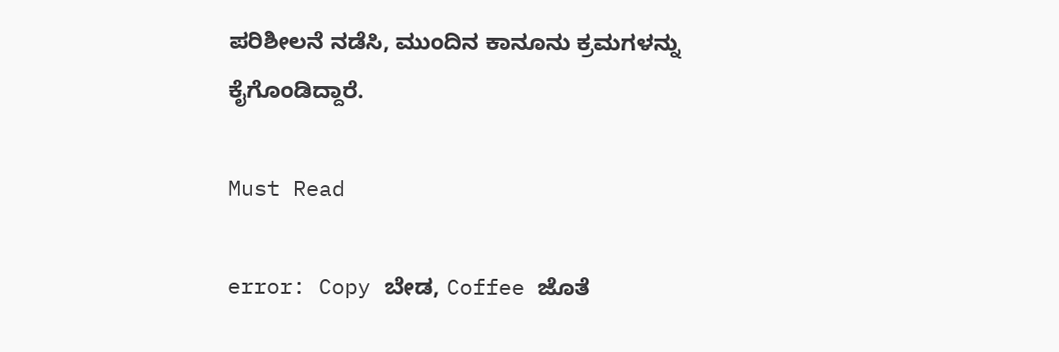ಪರಿಶೀಲನೆ ನಡೆಸಿ, ಮುಂದಿನ ಕಾನೂನು ಕ್ರಮಗಳನ್ನು ಕೈಗೊಂಡಿದ್ದಾರೆ.

Must Read

error: Copy ಬೇಡ, Coffee ಜೊತೆ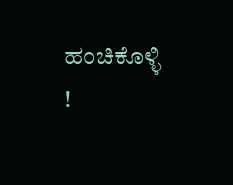ಹಂಚಿಕೊಳ್ಳಿ !